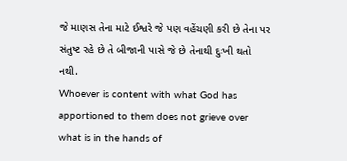જે માણસ તેના માટે ઈશ્વરે જે પણ વહેંચણી કરી છે તેના પર સંતુષ્ટ રહે છે તે બીજાની પાસે જે છે તેનાથી દુઃખી થતો નથી.
Whoever is content with what God has apportioned to them does not grieve over what is in the hands of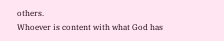others.
Whoever is content with what God has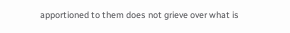apportioned to them does not grieve over what is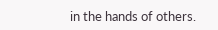in the hands of others.